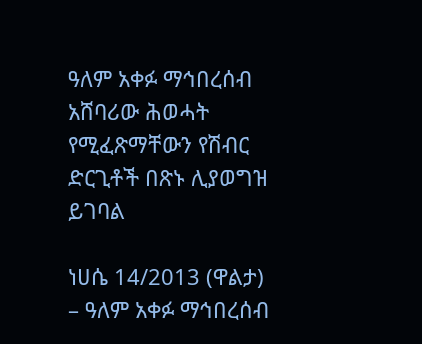ዓለም አቀፉ ማኅበረሰብ አሸባሪው ሕወሓት የሚፈጽማቸውን የሽብር ድርጊቶች በጽኑ ሊያወግዝ ይገባል

ነሀሴ 14/2013 (ዋልታ) – ዓለም አቀፉ ማኅበረሰብ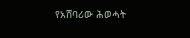የአሸባሪው ሕወሓት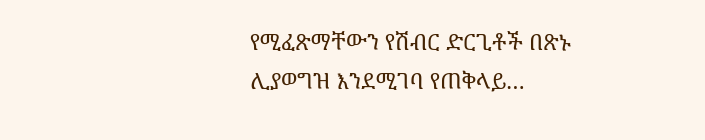የሚፈጽማቸውን የሽብር ድርጊቶች በጽኑ ሊያወግዝ እንደሚገባ የጠቅላይ…